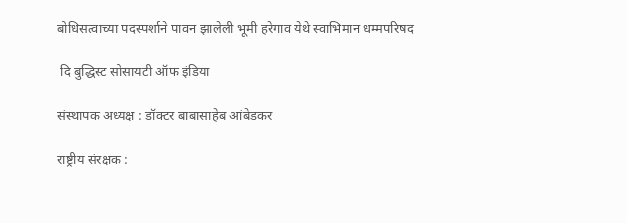बोधिसत्वाच्या पदस्पर्शाने पावन झालेली भूमी हरेगाव येथे स्वाभिमान धम्मपरिषद

 दि बुद्धिस्ट सोसायटी ऑफ इंडिया

संस्थापक अध्यक्ष : डॉक्टर बाबासाहेब आंबेडकर

राष्ट्रीय संरक्षक :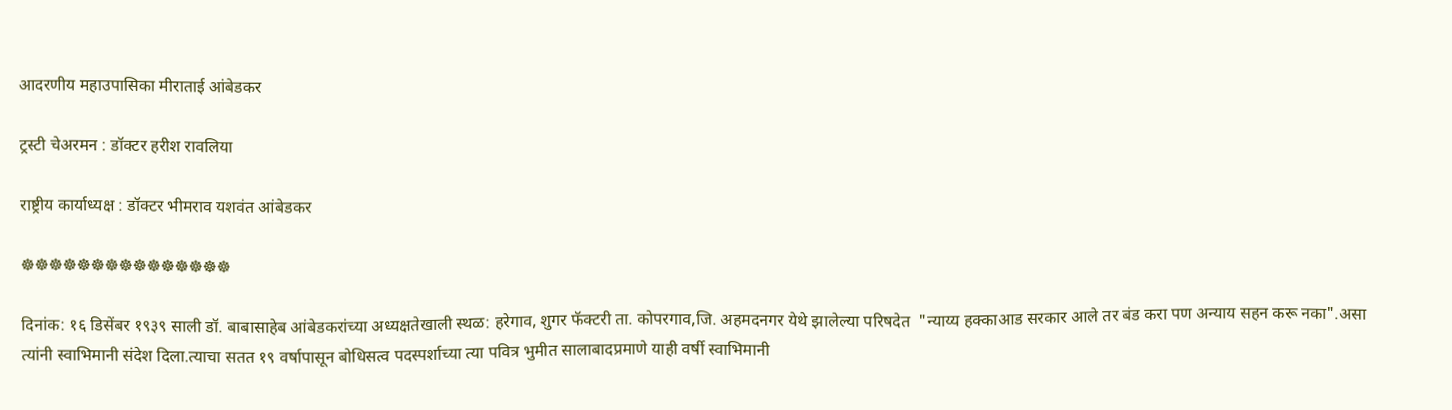आदरणीय महाउपासिका मीराताई आंबेडकर

ट्रस्टी चेअरमन : डॉक्टर हरीश रावलिया

राष्ट्रीय कार्याध्यक्ष : डॉक्टर भीमराव यशवंत आंबेडकर

☸☸☸☸☸☸☸☸☸☸☸☸☸☸☸

दिनांक: १६ डिसेंबर १९३९ साली डॉ. बाबासाहेब आंबेडकरांच्या अध्यक्षतेखाली स्थळ: हरेगाव, शुगर फॅक्टरी ता. कोपरगाव,जि. अहमदनगर येथे झालेल्या परिषदेत  "न्याय्य हक्काआड सरकार आले तर बंड करा पण अन्याय सहन करू नका".असा त्यांनी स्वाभिमानी संदेश दिला.त्याचा सतत १९ वर्षापासून बोधिसत्व पदस्पर्शाच्या त्या पवित्र भुमीत सालाबादप्रमाणे याही वर्षी स्वाभिमानी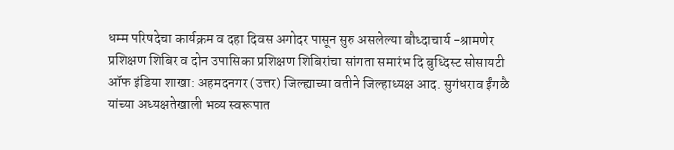धम्म परिषदेचा कार्यक्रम व दहा दिवस अगोदर पासून सुरु असलेल्या बौध्दाचार्य -श्रामणेर प्रशिक्षण शिबिर व दोन उपासिका प्रशिक्षण शिबिरांचा सांगता समारंभ दि बुध्दिस्ट सोसायटी ऑफ इंडिया शाखा: अहमदनगर (उत्तर) जिल्ह्याच्या वतीने जिल्हाध्यक्ष आद. सुगंधराव ईंगळै यांच्या अध्यक्षतेखाली भव्य स्वरूपात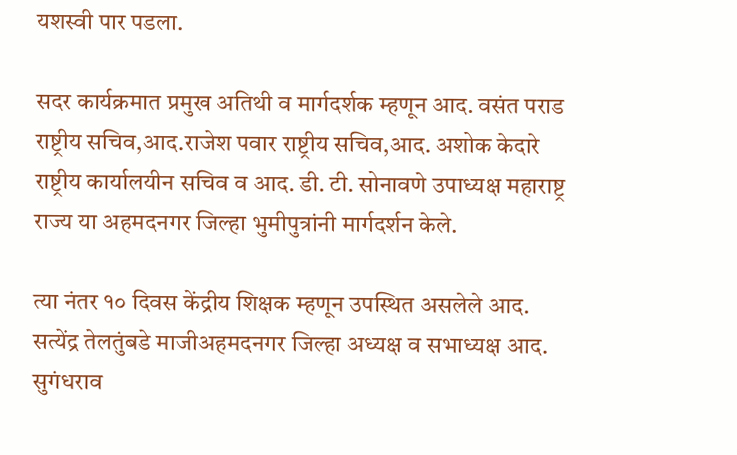यशस्वी पार पडला.

सदर कार्यक्रमात प्रमुख अतिथी व मार्गदर्शक म्हणून आद. वसंत पराड राष्ट्रीय सचिव,आद.राजेश पवार राष्ट्रीय सचिव,आद. अशोक केदारे राष्ट्रीय कार्यालयीन सचिव व आद. डी. टी. सोनावणे उपाध्यक्ष महाराष्ट्र राज्य या अहमदनगर जिल्हा भुमीपुत्रांनी मार्गदर्शन केले.

त्या नंतर १० दिवस केंद्रीय शिक्षक म्हणून उपस्थित असलेले आद. सत्येंद्र तेलतुंबडे माजीअहमदनगर जिल्हा अध्यक्ष व सभाध्यक्ष आद. सुगंधराव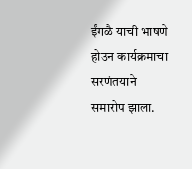ईंगळै याची भाषणे होउन कार्यक्रमाचा सरणंतयाने समारोप झाला.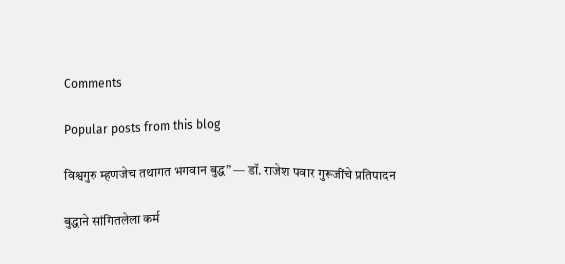Comments

Popular posts from this blog

विश्वगुरु म्हणजेच तथागत भगवान बुद्ध” — डॉ. राजेश पवार गुरूजींचे प्रतिपादन

बुद्धाने सांगितलेला कर्म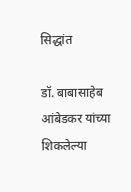सिद्धांत

डॉ. बाबासाहेब आंबेडकर यांच्या शिकलेल्या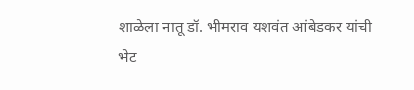शाळेला नातू डॉ. भीमराव यशवंत आंबेडकर यांची भेट